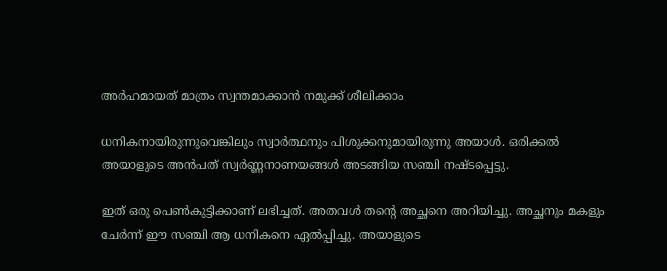അര്‍ഹമായത് മാത്രം സ്വന്തമാക്കാന്‍ നമുക്ക് ശീലിക്കാം

ധനികനായിരുന്നുവെങ്കിലും സ്വാര്‍ത്ഥനും പിശുക്കനുമായിരുന്നു അയാള്‍. ഒരിക്കല്‍ അയാളുടെ അന്‍പത് സ്വര്‍ണ്ണനാണയങ്ങള്‍ അടങ്ങിയ സഞ്ചി നഷ്ടപ്പെട്ടു.

ഇത് ഒരു പെണ്‍കുട്ടിക്കാണ് ലഭിച്ചത്. അതവള്‍ തന്റെ അച്ഛനെ അറിയിച്ചു. അച്ഛനും മകളും ചേര്‍ന്ന് ഈ സഞ്ചി ആ ധനികനെ ഏല്‍പ്പിച്ചു. അയാളുടെ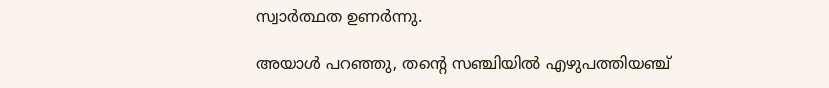സ്വാര്‍ത്ഥത ഉണര്‍ന്നു.

അയാള്‍ പറഞ്ഞു, തന്റെ സഞ്ചിയില്‍ എഴുപത്തിയഞ്ച്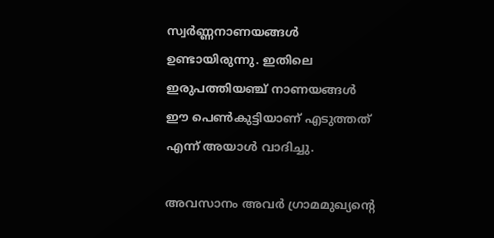സ്വര്‍ണ്ണനാണയങ്ങള്‍ ഉണ്ടായിരുന്നു. ഇതിലെ ഇരുപത്തിയഞ്ച് നാണയങ്ങള്‍ ഈ പെണ്‍കുട്ടിയാണ് എടുത്തത് എന്ന് അയാള്‍ വാദിച്ചു.

അവസാനം അവര്‍ ഗ്രാമമുഖ്യന്റെ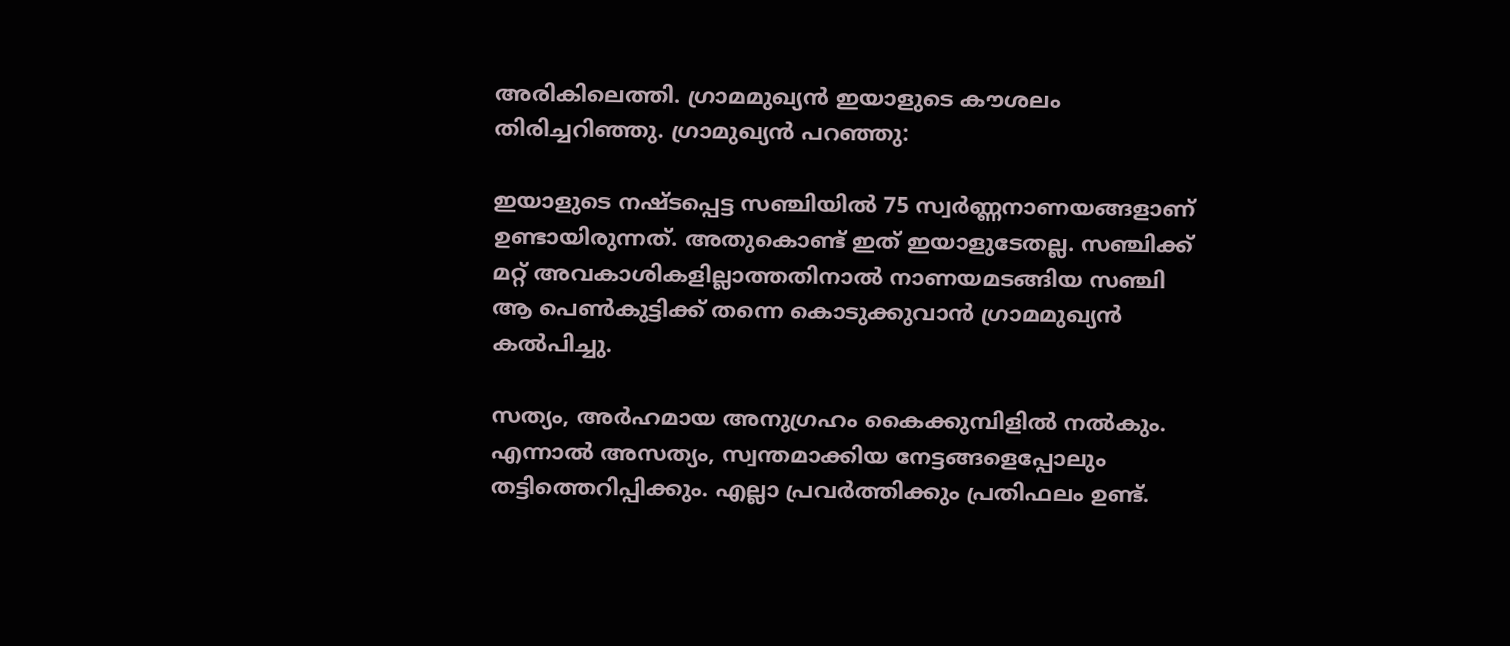അരികിലെത്തി. ഗ്രാമമുഖ്യന്‍ ഇയാളുടെ കൗശലം തിരിച്ചറിഞ്ഞു. ഗ്രാമുഖ്യന്‍ പറഞ്ഞു:

ഇയാളുടെ നഷ്ടപ്പെട്ട സഞ്ചിയില്‍ 75 സ്വര്‍ണ്ണനാണയങ്ങളാണ് ഉണ്ടായിരുന്നത്. അതുകൊണ്ട് ഇത് ഇയാളുടേതല്ല. സഞ്ചിക്ക് മറ്റ് അവകാശികളില്ലാത്തതിനാല്‍ നാണയമടങ്ങിയ സഞ്ചി ആ പെണ്‍കുട്ടിക്ക് തന്നെ കൊടുക്കുവാന്‍ ഗ്രാമമുഖ്യന്‍ കല്‍പിച്ചു.

സത്യം, അര്‍ഹമായ അനുഗ്രഹം കൈക്കുമ്പിളില്‍ നല്‍കും. എന്നാല്‍ അസത്യം, സ്വന്തമാക്കിയ നേട്ടങ്ങളെപ്പോലും തട്ടിത്തെറിപ്പിക്കും. എല്ലാ പ്രവര്‍ത്തിക്കും പ്രതിഫലം ഉണ്ട്.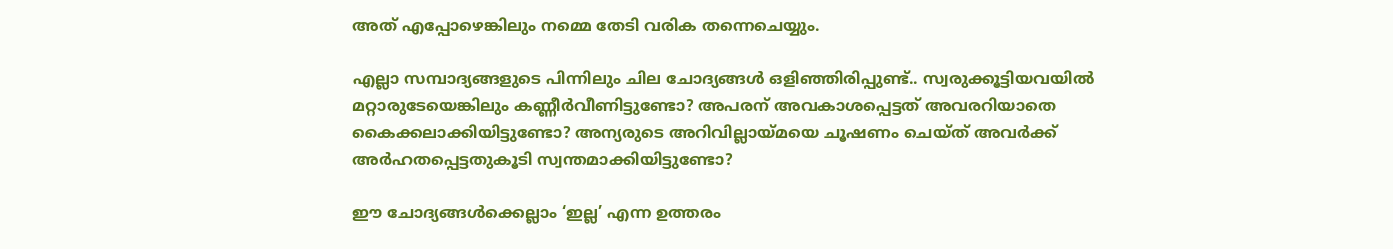അത് എപ്പോഴെങ്കിലും നമ്മെ തേടി വരിക തന്നെചെയ്യും.

എല്ലാ സമ്പാദ്യങ്ങളുടെ പിന്നിലും ചില ചോദ്യങ്ങള്‍ ഒളിഞ്ഞിരിപ്പുണ്ട്.. സ്വരുക്കൂട്ടിയവയില്‍ മറ്റാരുടേയെങ്കിലും കണ്ണീര്‍വീണിട്ടുണ്ടോ? അപരന് അവകാശപ്പെട്ടത് അവരറിയാതെ കൈക്കലാക്കിയിട്ടുണ്ടോ? അന്യരുടെ അറിവില്ലായ്മയെ ചൂഷണം ചെയ്ത് അവര്‍ക്ക് അര്‍ഹതപ്പെട്ടതുകൂടി സ്വന്തമാക്കിയിട്ടുണ്ടോ?

ഈ ചോദ്യങ്ങള്‍ക്കെല്ലാം ‘ഇല്ല’ എന്ന ഉത്തരം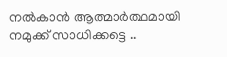നല്‍കാന്‍ ആത്മാര്‍ത്ഥമായി നമുക്ക് സാധിക്കട്ടെ ..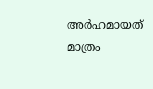അര്‍ഹമായത് മാത്രം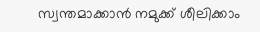സ്വന്തമാക്കാന്‍ നമുക്ക് ശീലിക്കാം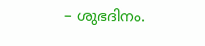– ശുഭദിനം.